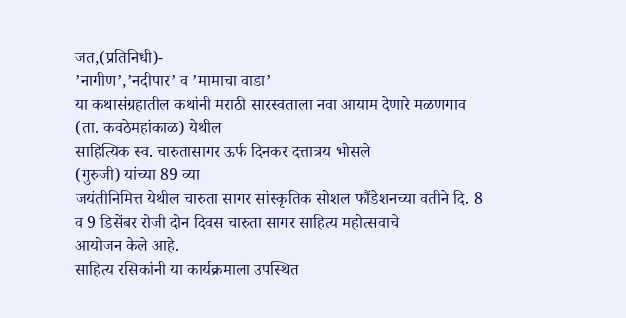जत,(प्रतिनिधी)-
’नागीण’,’नदीपार’ व ’मामाचा वाडा’
या कथासंग्रहातील कथांनी मराठी सारस्वताला नवा आयाम देणारे मळणगाव
(ता. कवठेमहांकाळ) येथील
साहित्यिक स्व. चारुतासागर ऊर्फ दिनकर दत्तात्रय भोसले
(गुरुजी) यांच्या 89 व्या
जयंतीनिमित्त येथील चारुता सागर सांस्कृतिक सोशल फौंडेशनच्या वतीने दि. 8 व 9 डिसेंबर रोजी दोन दिवस चारुता सागर साहित्य महोत्सवाचे
आयोजन केले आहे.
साहित्य रसिकांनी या कार्यक्रमाला उपस्थित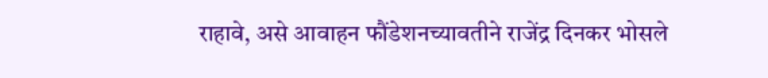राहावे, असे आवाहन फौंडेशनच्यावतीने राजेंद्र दिनकर भोसले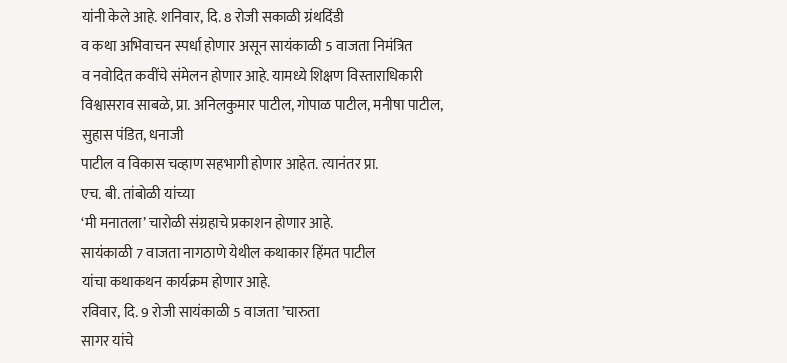यांनी केले आहे. शनिवार, दि. 8 रोजी सकाळी ग्रंथदिंडी
व कथा अभिवाचन स्पर्धा होणार असून सायंकाळी 5 वाजता निमंत्रित
व नवोदित कवींचे संमेलन होणार आहे. यामध्ये शिक्षण विस्ताराधिकारी
विश्वासराव साबळे, प्रा. अनिलकुमार पाटील, गोपाळ पाटील, मनीषा पाटील, सुहास पंडित, धनाजी
पाटील व विकास चव्हाण सहभागी होणार आहेत. त्यानंतर प्रा.
एच. बी. तांबोळी यांच्या
‘मी मनातला’ चारोळी संग्रहाचे प्रकाशन होणार आहे.
सायंकाळी 7 वाजता नागठाणे येथील कथाकार हिंमत पाटील
यांचा कथाकथन कार्यक्रम होणार आहे.
रविवार, दि. 9 रोजी सायंकाळी 5 वाजता ’चारुता
सागर यांचे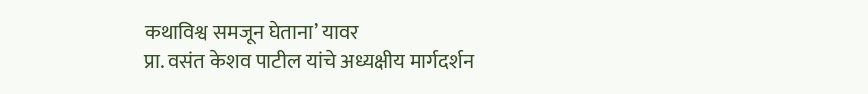कथाविश्व समजून घेताना’ यावर
प्रा. वसंत केशव पाटील यांचे अध्यक्षीय मार्गदर्शन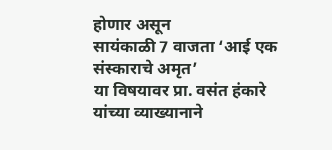होणार असून
सायंकाळी 7 वाजता ‘आई एक संस्काराचे अमृत’
या विषयावर प्रा. वसंत हंकारे यांच्या व्याख्यानाने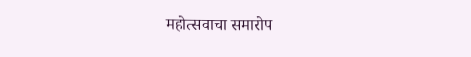महोत्सवाचा समारोप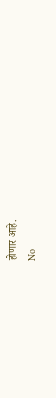होणार आहे.
No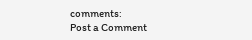comments:
Post a Comment